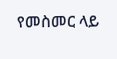የመስመር ላይ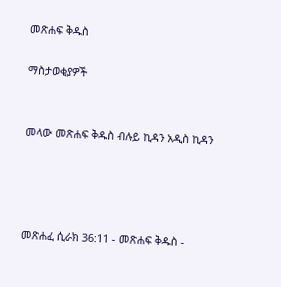መጽሐፍ ቅዱስ

ማስታወቂያዎች


መላው መጽሐፍ ቅዱስ ብሉይ ኪዳን አዲስ ኪዳን




መጽሐፈ ሲራክ 36:11 - መጽሐፍ ቅዱስ -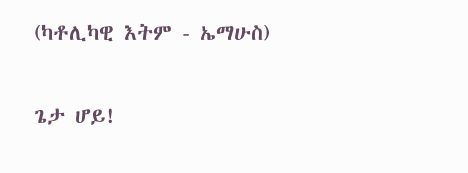(ካቶሊካዊ እትም - ኤማሁስ)

ጌታ ሆይ!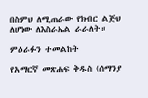በስምህ ለሚጠራው የክብር ልጅህ ለሆነው ለእስራኤል ራራለት።

ምዕራፉን ተመልከት

የአማርኛ መጽሐፍ ቅዱስ (ሰማንያ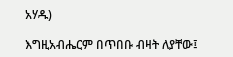አሃዱ)

እግዚአብሔርም በጥበቡ ብዛት ለያቸው፤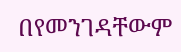በየመንገዳቸውም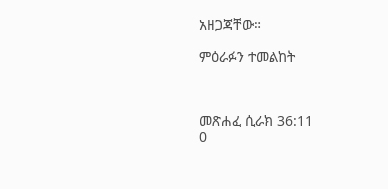አዘጋጃቸው።

ምዕራፉን ተመልከት



መጽሐፈ ሲራክ 36:11
0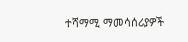ተሻማሚ ማመሳሰሪያዎች